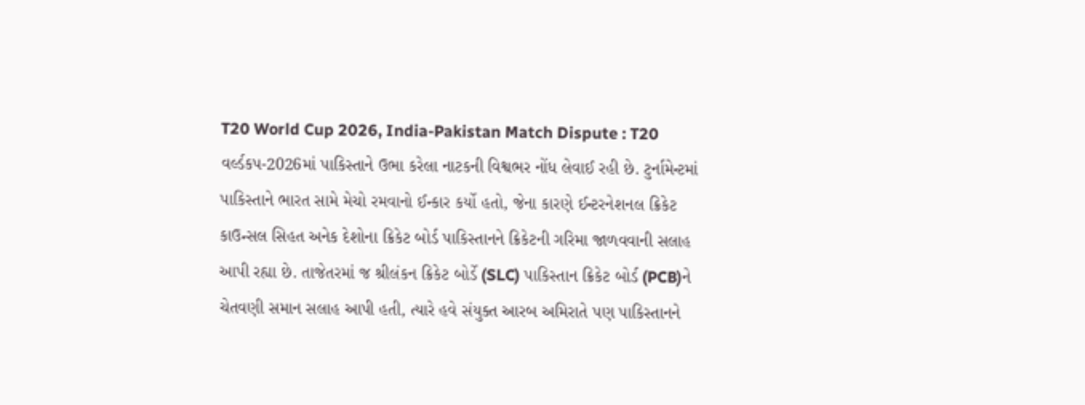T20 World Cup 2026, India-Pakistan Match Dispute : T20 વર્લ્ડકપ-2026માં પાકિસ્તાને ઉભા કરેલા નાટકની વિશ્વભર નોંધ લેવાઈ રહી છે. ટુર્નામેન્ટમાં પાકિસ્તાને ભારત સામે મેચો રમવાનો ઈન્કાર કર્યો હતો, જેના કારણે ઈન્ટરનેશનલ ક્રિકેટ કાઉન્સલ સિહત અનેક દેશોના ક્રિકેટ બોર્ડ પાકિસ્તાનને ક્રિકેટની ગરિમા જાળવવાની સલાહ આપી રહ્યા છે. તાજેતરમાં જ શ્રીલંકન ક્રિકેટ બોર્ડે (SLC) પાકિસ્તાન ક્રિકેટ બોર્ડ (PCB)ને ચેતવણી સમાન સલાહ આપી હતી, ત્યારે હવે સંયુક્ત આરબ અમિરાતે પણ પાકિસ્તાનને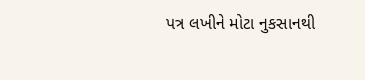પત્ર લખીને મોટા નુકસાનથી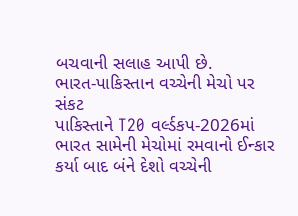બચવાની સલાહ આપી છે.
ભારત-પાકિસ્તાન વચ્ચેની મેચો પર સંકટ
પાકિસ્તાને T20 વર્લ્ડકપ-2026માં ભારત સામેની મેચોમાં રમવાનો ઈન્કાર કર્યા બાદ બંને દેશો વચ્ચેની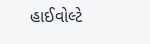હાઈવોલ્ટે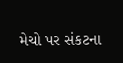મેચો પર સંકટના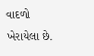વાદળો ખેરાયેલા છે.